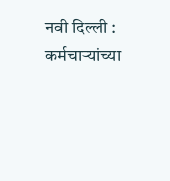नवी दिल्ली : कर्मचाऱ्यांच्या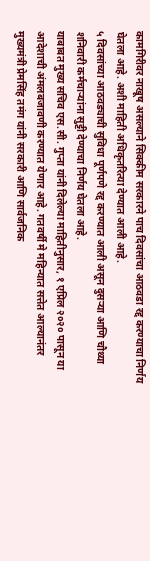कामगिरीवर नाखूष असल्याने सिक्कीम सरकारने पाच दिवसांचा आठवडा रद्द करण्याचा निर्णय घेतला आहे. अशी माहिती अधिकृतरित्या देण्यात आली आहे.
५ दिवसांच्या आठवड्याची सुविधा पूर्णपणे रद्द करण्यात आली असून दुसऱ्या आणि चौथ्या शनिवारी कर्मचाऱ्यांना सुट्टी देण्याचा निर्णय घेतला आहे.
याबाबत मुख्य सचिव एस.सी. गुप्ता यांनी दिलेल्या माहितीनुसार, १ एप्रिल २०२० पासून या आदेशाची अंमलबजावणी करण्यात येणार आहे. गतवर्षी मे महिन्यात सत्तेत आल्यानंतर मुख्यमंत्री प्रेमसिंह तमंग यांनी सरकारी आणि सार्वजनिक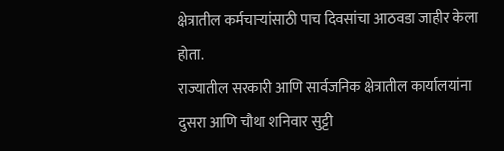क्षेत्रातील कर्मचाऱ्यांसाठी पाच दिवसांचा आठवडा जाहीर केला होता.
राज्यातील सरकारी आणि सार्वजनिक क्षेत्रातील कार्यालयांना दुसरा आणि चौथा शनिवार सुट्टी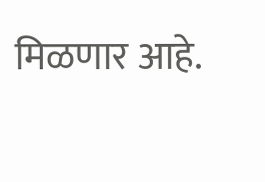मिळणार आहे.